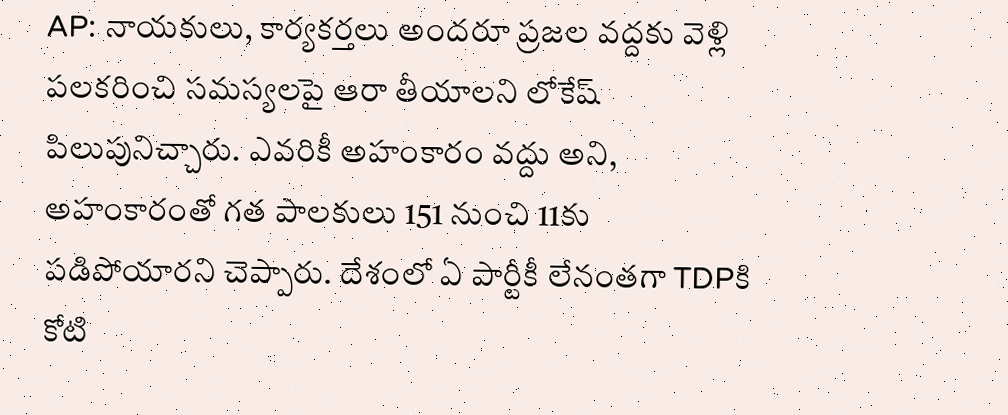AP: నాయకులు, కార్యకర్తలు అందరూ ప్రజల వద్దకు వెళ్లి పలకరించి సమస్యలపై ఆరా తీయాలని లోకేష్ పిలుపునిచ్చారు. ఎవరికీ అహంకారం వద్దు అని, అహంకారంతో గత పాలకులు 151 నుంచి 11కు పడిపోయారని చెప్పారు. దేశంలో ఏ పార్టీకీ లేనంతగా TDPకి కోటి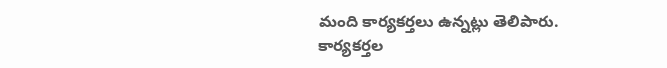మంది కార్యకర్తలు ఉన్నట్లు తెలిపారు. కార్యకర్తల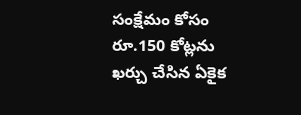సంక్షేమం కోసం రూ.150 కోట్లను ఖర్చు చేసిన ఏకైక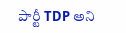పార్టీ TDP అని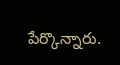పేర్కొన్నారు.